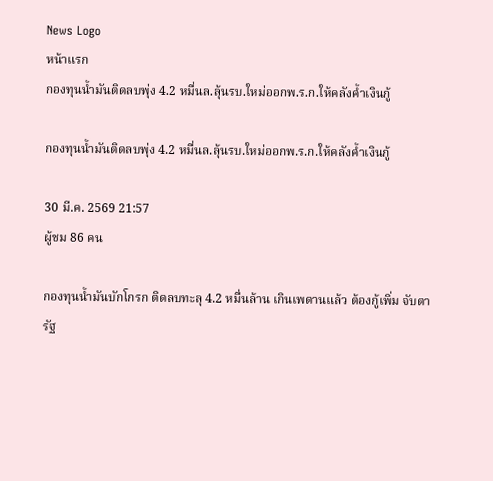News Logo
หน้าแรก
กองทุนน้ำมันติดลบพุ่ง 4.2 หมื่นล.ลุ้นรบ.ใหม่ออกพ.ร.ก.ให้คลังค้ำเงินกู้

กองทุนน้ำมันติดลบพุ่ง 4.2 หมื่นล.ลุ้นรบ.ใหม่ออกพ.ร.ก.ให้คลังค้ำเงินกู้

30 มี.ค. 2569 21:57
ผู้ชม 86 คน

กองทุนน้ำมันบักโกรก ติดลบทะลุ 4.2 หมื่นล้าน เกินเพดานแล้ว ต้องกู้เพิ่ม จับตารัฐ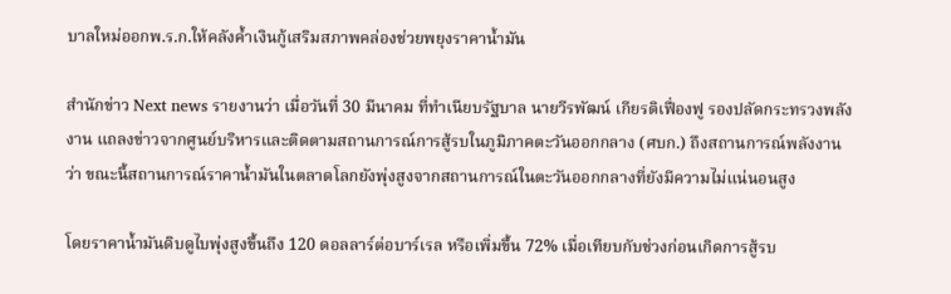บาลใหม่ออกพ.ร.ก.ให้คลังค้ำเงินกู้เสริมสภาพคล่องช่วยพยุงราคาน้ำมัน

สำนักข่าว Next news รายงานว่า เมื่อวันที่ 30 มีนาคม ที่ทำเนียบรัฐบาล นายวีรพัฒน์ เกียรติเฟื่องฟู รองปลัดกระทรวงพลังงาน แถลงข่าวจากศูนย์บริหารและติดตามสถานการณ์การสู้รบในภูมิภาคตะวันออกกลาง (ศบก.) ถึงสถานการณ์พลังงานว่า ขณะนี้สถานการณ์ราคาน้ำมันในตลาดโลกยังพุ่งสูงจากสถานการณ์ในตะวันออกกลางที่ยังมีความไม่แน่นอนสูง

โดยราคาน้ำมันดิบดูไบพุ่งสูงขึ้นถึง 120 ดอลลาร์ต่อบาร์เรล หรือเพิ่มขึ้น 72% เมื่อเทียบกับช่วงก่อนเกิดการสู้รบ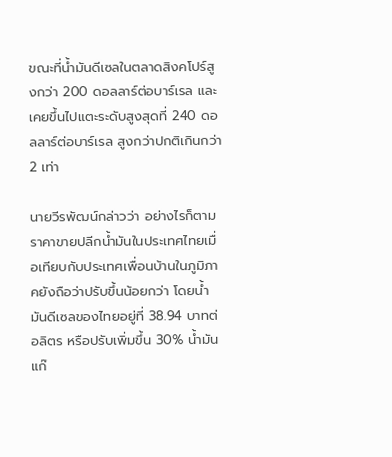ขณะที่น้ำมันดีเซลในตลาดสิงคโปร์สูงกว่า 200 ดอลลาร์ต่อบาร์เรล และเคยขึ้นไปแตะระดับสูงสุดที่ 240 ดอลลาร์ต่อบาร์เรล สูงกว่าปกติเกินกว่า 2 เท่า

นายวีรพัฒน์กล่าวว่า อย่างไรก็ตามราคาขายปลีกน้ำมันในประเทศไทยเมื่อเทียบกับประเทศเพื่อนบ้านในภูมิภาคยังถือว่าปรับขึ้นน้อยกว่า โดยน้ำมันดีเซลของไทยอยู่ที่ 38.94 บาทต่อลิตร หรือปรับเพิ่มขึ้น 30% น้ำมันแก๊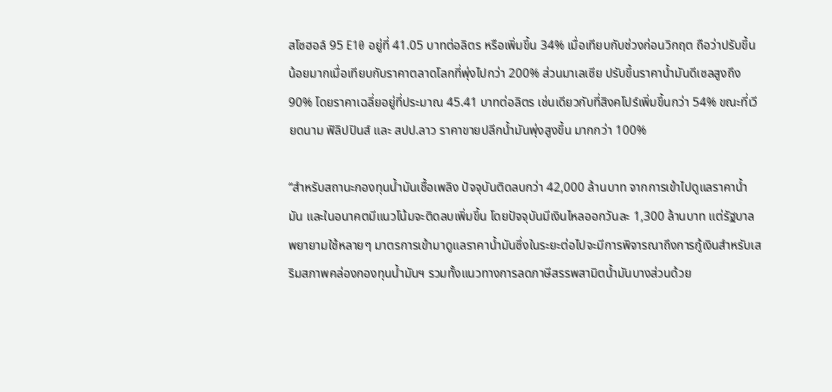สโซฮอล์ 95 E10 อยู่ที่ 41.05 บาทต่อลิตร หรือเพิ่มขึ้น 34% เมื่อเทียบกับช่วงก่อนวิกฤต ถือว่าปรับขึ้นน้อยมากเมื่อเทียบกับราคาตลาดโลกที่พุ่งไปกว่า 200% ส่วนมาเลเซีย ปรับขึ้นราคาน้ำมันดีเซลสูงถึง 90% โดยราคาเฉลี่ยอยู่ที่ประมาณ 45.41 บาทต่อลิตร เช่นเดียวกับที่สิงคโปร์เพิ่มขึ้นกว่า 54% ขณะที่เวียดนาม ฟิลิปปินส์ และ สปป.ลาว ราคาขายปลีกน้ำมันพุ่งสูงขึ้น มากกว่า 100%

“สำหรับสถานะกองทุนน้ำมันเชื้อเพลิง ปัจจุบันติดลบกว่า 42,000 ล้านบาท จากการเข้าไปดูแลราคาน้ำมัน และในอนาคตมีแนวโน้มจะติดลบเพิ่มขึ้น โดยปัจจุบันมีเงินไหลออกวันละ 1,300 ล้านบาท แต่รัฐบาลพยายามใช้หลายๆ มาตรการเข้ามาดูแลราคาน้ำมันซึ่งในระยะต่อไปจะมีการพิจารณาถึงการกู้เงินสำหรับเสริมสภาพคล่องกองทุนน้ำมันฯ รวมทั้งแนวทางการลดภาษีสรรพสามิตน้ำมันบางส่วนด้วย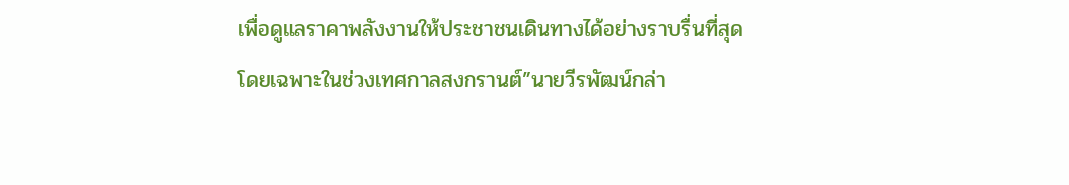เพื่อดูแลราคาพลังงานให้ประชาชนเดินทางได้อย่างราบรื่นที่สุด โดยเฉพาะในช่วงเทศกาลสงกรานต์”นายวีรพัฒน์กล่า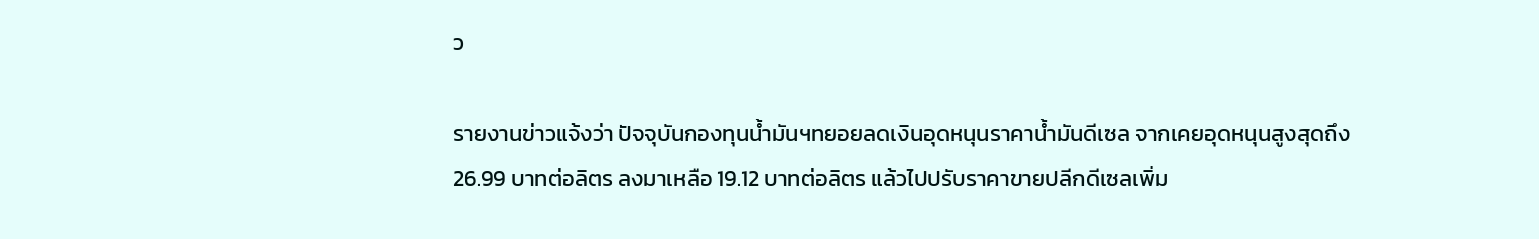ว

รายงานข่าวแจ้งว่า ปัจจุบันกองทุนน้ำมันฯทยอยลดเงินอุดหนุนราคาน้ำมันดีเซล จากเคยอุดหนุนสูงสุดถึง 26.99 บาทต่อลิตร ลงมาเหลือ 19.12 บาทต่อลิตร แล้วไปปรับราคาขายปลีกดีเซลเพิ่ม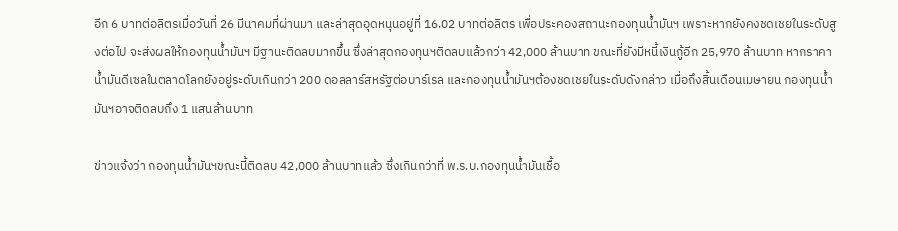อีก 6 บาทต่อลิตรเมื่อวันที่ 26 มีนาคมที่ผ่านมา และล่าสุดอุดหนุนอยู่ที่ 16.02 บาทต่อลิตร เพื่อประคองสถานะกองทุนน้ำมันฯ เพราะหากยังคงชดเชยในระดับสูงต่อไป จะส่งผลให้กองทุนน้ำมันฯ มีฐานะติดลบมากขึ้น ซึ่งล่าสุดกองทุนฯติดลบแล้วกว่า 42,000 ล้านบาท ขณะที่ยังมีหนี้เงินกู้อีก 25,970 ล้านบาท หากราคาน้ำมันดีเซลในตลาดโลกยังอยู่ระดับเกินกว่า 200 ดอลลาร์สหรัฐต่อบาร์เรล และกองทุนน้ำมันฯต้องชดเชยในระดับดังกล่าว เมื่อถึงสิ้นเดือนเมษายน กองทุนน้ำมันฯอาจติดลบถึง 1 แสนล้านบาท

ข่าวแจ้งว่า กองทุนน้ำมันฯขณะนี้ติดลบ 42,000 ล้านบาทแล้ว ซึ่งเกินกว่าที่ พ.ร.บ.กองทุนน้ำมันเชื้อ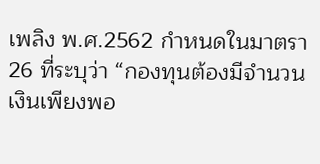เพลิง พ.ศ.2562 กำหนดในมาตรา 26 ที่ระบุว่า “กองทุนต้องมีจำนวนเงินเพียงพอ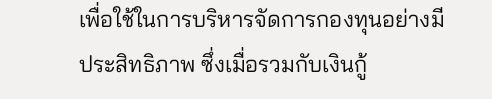เพื่อใช้ในการบริหารจัดการกองทุนอย่างมีประสิทธิภาพ ซึ่งเมื่อรวมกับเงินกู้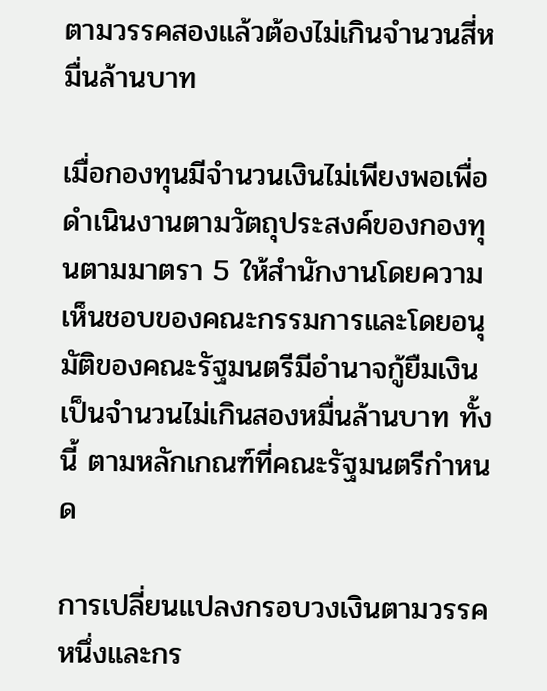ตามวรรคสองแล้วต้องไม่เกินจำนวนสี่หมื่นล้านบาท

เมื่อกองทุนมีจำนวนเงินไม่เพียงพอเพื่อดำเนินงานตามวัตถุประสงค์ของกองทุนตามมาตรา 5 ให้สำนักงานโดยความเห็นชอบของคณะกรรมการและโดยอนุมัติของคณะรัฐมนตรีมีอำนาจกู้ยืมเงินเป็นจำนวนไม่เกินสองหมื่นล้านบาท ทั้งนี้ ตามหลักเกณฑ์ที่คณะรัฐมนตรีกำหนด

การเปลี่ยนแปลงกรอบวงเงินตามวรรคหนึ่งและกร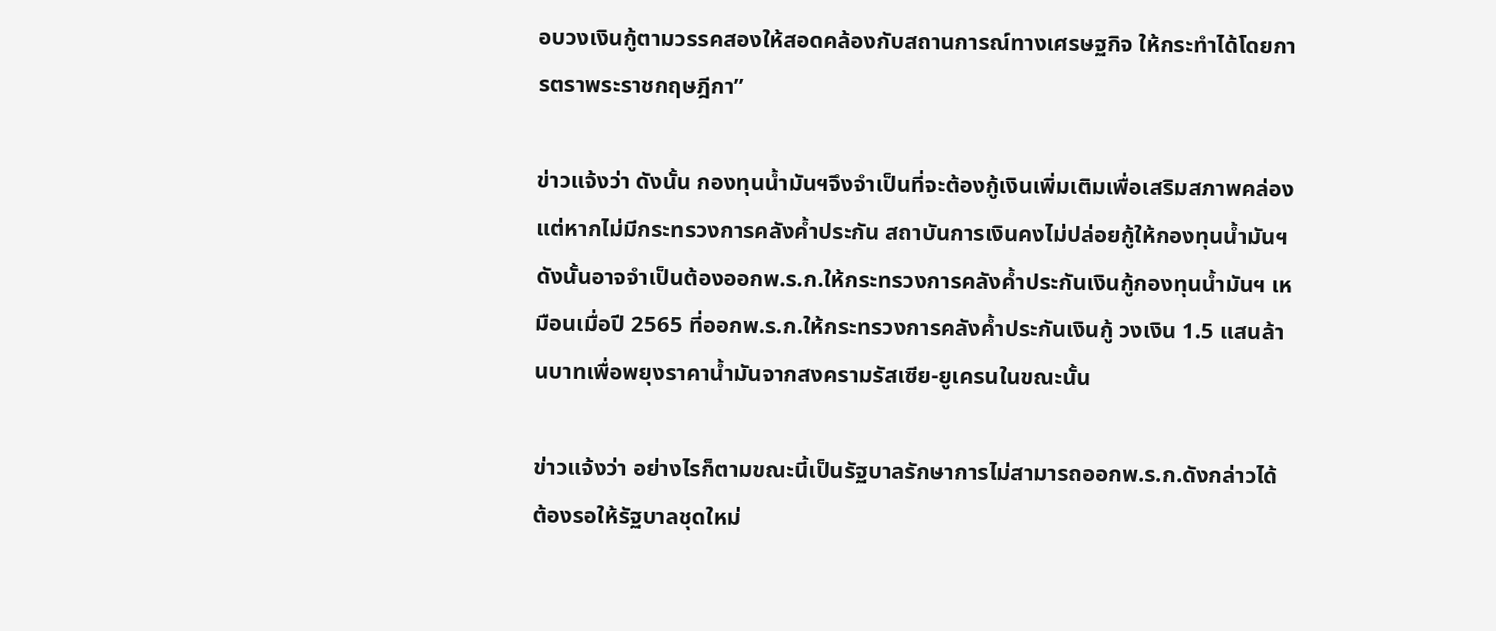อบวงเงินกู้ตามวรรคสองให้สอดคล้องกับสถานการณ์ทางเศรษฐกิจ ให้กระทำได้โดยการตราพระราชกฤษฎีกา”

ข่าวแจ้งว่า ดังนั้น กองทุนน้ำมันฯจึงจำเป็นที่จะต้องกู้เงินเพิ่มเติมเพื่อเสริมสภาพคล่อง แต่หากไม่มีกระทรวงการคลังค้ำประกัน สถาบันการเงินคงไม่ปล่อยกู้ให้กองทุนน้ำมันฯ ดังนั้นอาจจำเป็นต้องออกพ.ร.ก.ให้กระทรวงการคลังค้ำประกันเงินกู้กองทุนน้ำมันฯ เหมือนเมื่อปี 2565 ที่ออกพ.ร.ก.ให้กระทรวงการคลังค้ำประกันเงินกู้ วงเงิน 1.5 แสนล้านบาทเพื่อพยุงราคาน้ำมันจากสงครามรัสเซีย-ยูเครนในขณะนั้น

ข่าวแจ้งว่า อย่างไรก็ตามขณะนี้เป็นรัฐบาลรักษาการไม่สามารถออกพ.ร.ก.ดังกล่าวได้ ต้องรอให้รัฐบาลชุดใหม่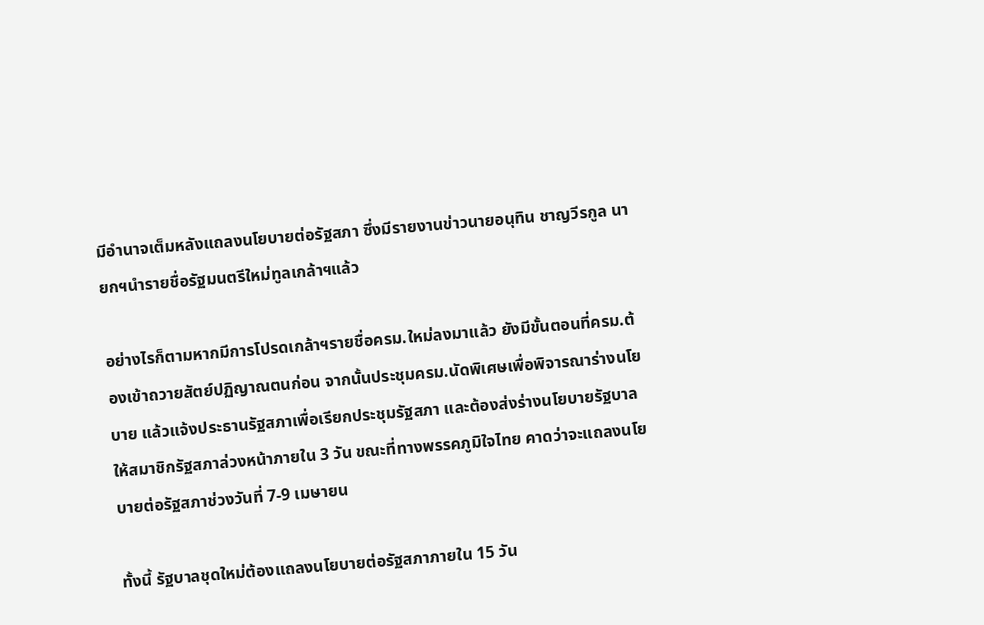มีอำนาจเต็มหลังแถลงนโยบายต่อรัฐสภา ซึ่งมีรายงานข่าวนายอนุทิน ชาญวีรกูล นายกฯนำรายชื่อรัฐมนตรีใหม่ทูลเกล้าฯแล้ว

อย่างไรก็ตามหากมีการโปรดเกล้าฯรายชื่อครม.ใหม่ลงมาแล้ว ยังมีขั้นตอนที่ครม.ต้องเข้าถวายสัตย์ปฏิญาณตนก่อน จากนั้นประชุมครม.นัดพิเศษเพื่อพิจารณาร่างนโยบาย แล้วแจ้งประธานรัฐสภาเพื่อเรียกประชุมรัฐสภา และต้องส่งร่างนโยบายรัฐบาลให้สมาชิกรัฐสภาล่วงหน้าภายใน 3 วัน ขณะที่ทางพรรคภูมิใจไทย คาดว่าจะแถลงนโยบายต่อรัฐสภาช่วงวันที่ 7-9 เมษายน

ทั้งนี้ รัฐบาลชุดใหม่ต้องแถลงนโยบายต่อรัฐสภาภายใน 15 วัน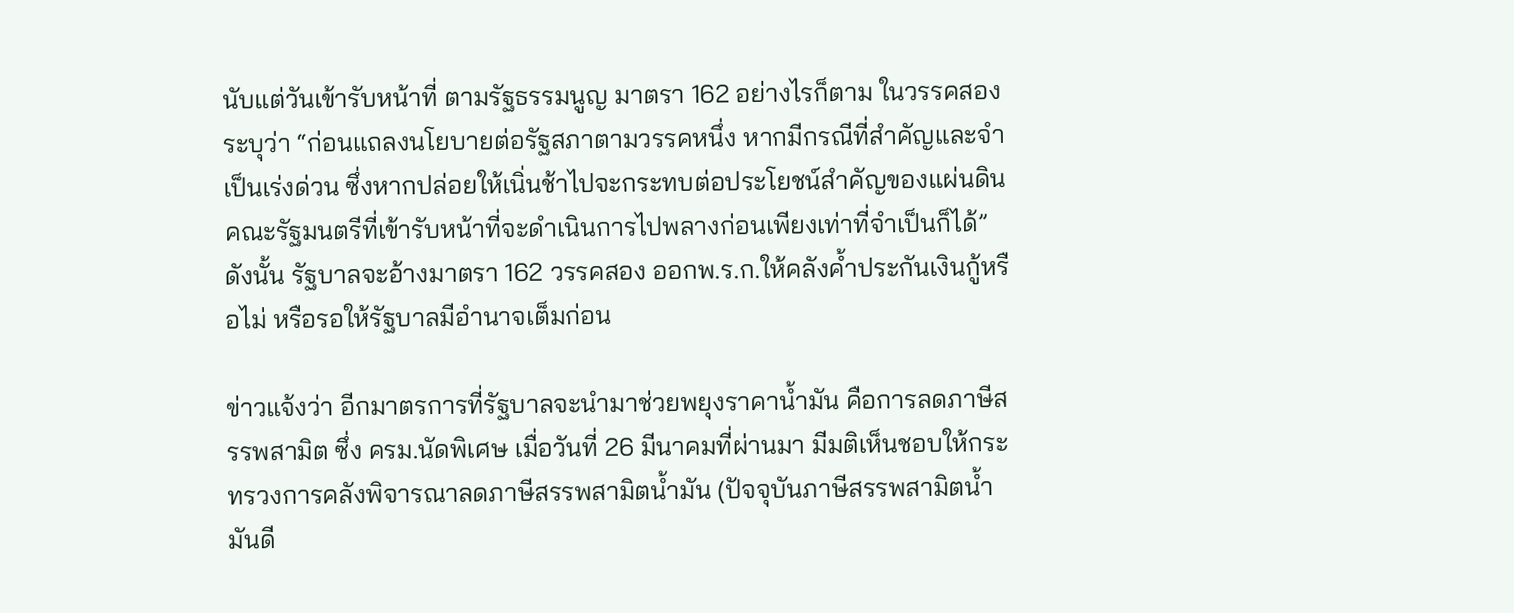นับแต่วันเข้ารับหน้าที่ ตามรัฐธรรมนูญ มาตรา 162 อย่างไรก็ตาม ในวรรคสองระบุว่า “ก่อนแถลงนโยบายต่อรัฐสภาตามวรรคหนึ่ง หากมีกรณีที่สำคัญและจำเป็นเร่งด่วน ซึ่งหากปล่อยให้เนิ่นช้าไปจะกระทบต่อประโยชน์สำคัญของแผ่นดิน คณะรัฐมนตรีที่เข้ารับหน้าที่จะดำเนินการไปพลางก่อนเพียงเท่าที่จำเป็นก็ได้” ดังนั้น รัฐบาลจะอ้างมาตรา 162 วรรคสอง ออกพ.ร.ก.ให้คลังค้ำประกันเงินกู้หรือไม่ หรือรอให้รัฐบาลมีอำนาจเต็มก่อน

ข่าวแจ้งว่า อีกมาตรการที่รัฐบาลจะนำมาช่วยพยุงราคาน้ำมัน คือการลดภาษีสรรพสามิต ซึ่ง ครม.นัดพิเศษ เมื่อวันที่ 26 มีนาคมที่ผ่านมา มีมติเห็นชอบให้กระทรวงการคลังพิจารณาลดภาษีสรรพสามิตน้ำมัน (ปัจจุบันภาษีสรรพสามิตน้ำมันดี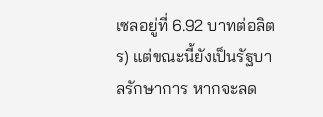เซลอยู่ที่ 6.92 บาทต่อลิตร) แต่ขณะนี้ยังเป็นรัฐบาลรักษาการ หากจะลด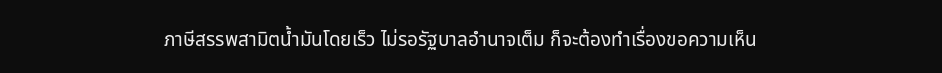ภาษีสรรพสามิตน้ำมันโดยเร็ว ไม่รอรัฐบาลอำนาจเต็ม ก็จะต้องทำเรื่องขอความเห็น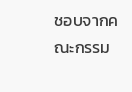ชอบจากคณะกรรม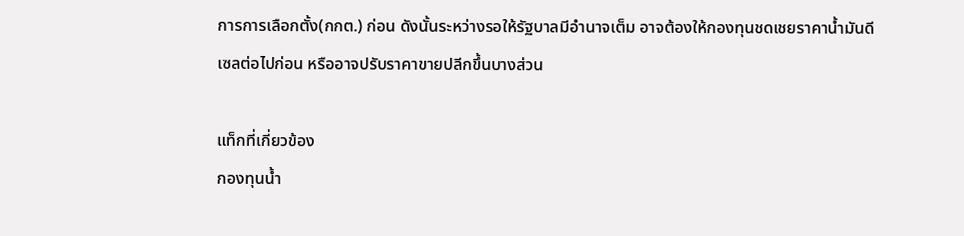การการเลือกตั้ง(กกต.) ก่อน ดังนั้นระหว่างรอให้รัฐบาลมีอำนาจเต็ม อาจต้องให้กองทุนชดเชยราคาน้ำมันดีเซลต่อไปก่อน หรืออาจปรับราคาขายปลีกขึ้นบางส่วน

แท็กที่เกี่ยวข้อง
กองทุนน้ำ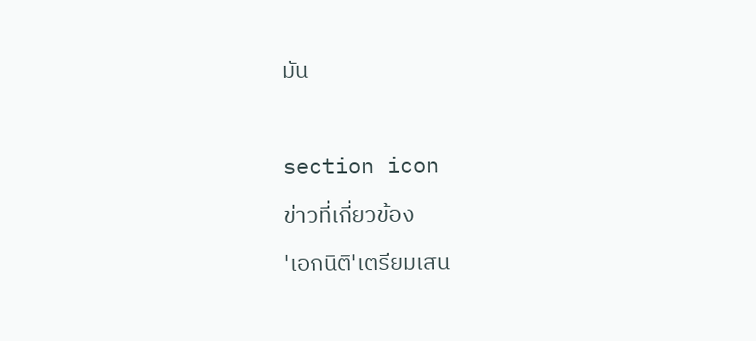มัน



section icon

ข่าวที่เกี่ยวข้อง

'เอกนิติ'เตรียมเสน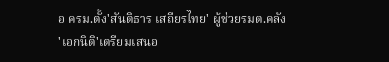อ ครม.ตั้ง'สันติธาร เสถียรไทย' ผู้ช่วยรมต.คลัง
'เอกนิติ'เตรียมเสนอ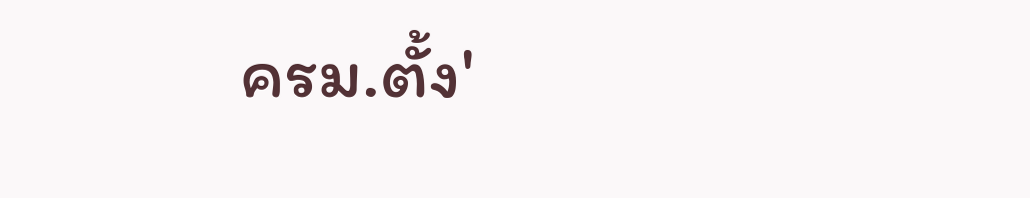ครม.ตั้ง'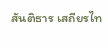สันติธาร เสถียรไท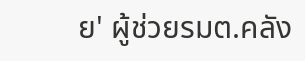ย' ผู้ช่วยรมต.คลัง